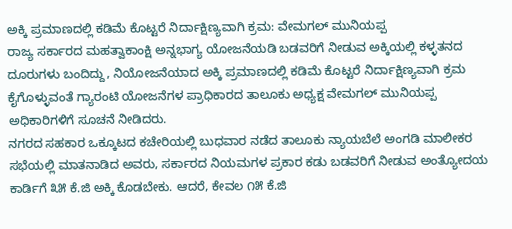ಅಕ್ಕಿ ಪ್ರಮಾಣದಲ್ಲಿ ಕಡಿಮೆ ಕೊಟ್ಟರೆ ನಿರ್ದಾಕ್ಷಿಣ್ಯವಾಗಿ ಕ್ರಮ: ವೇಮಗಲ್ ಮುನಿಯಪ್ಪ
ರಾಜ್ಯ ಸರ್ಕಾರದ ಮಹತ್ವಾಕಾಂಕ್ಷಿ ಅನ್ನಭಾಗ್ಯ ಯೋಜನೆಯಡಿ ಬಡವರಿಗೆ ನೀಡುವ ಅಕ್ಕಿಯಲ್ಲಿ ಕಳ್ಳತನದ ದೂರುಗಳು ಬಂದಿದ್ದು, ನಿಯೋಜನೆಯಾದ ಅಕ್ಕಿ ಪ್ರಮಾಣದಲ್ಲಿ ಕಡಿಮೆ ಕೊಟ್ಟರೆ ನಿರ್ದಾಕ್ಷಿಣ್ಯವಾಗಿ ಕ್ರಮ ಕೈಗೊಳ್ಳುವಂತೆ ಗ್ಯಾರಂಟಿ ಯೋಜನೆಗಳ ಪ್ರಾಧಿಕಾರದ ತಾಲೂಕು ಅಧ್ಯಕ್ಷ ವೇಮಗಲ್ ಮುನಿಯಪ್ಪ ಅಧಿಕಾರಿಗಳಿಗೆ ಸೂಚನೆ ನೀಡಿದರು.
ನಗರದ ಸಹಕಾರ ಒಕ್ಕೂಟದ ಕಚೇರಿಯಲ್ಲಿ ಬುಧವಾರ ನಡೆದ ತಾಲೂಕು ನ್ಯಾಯಬೆಲೆ ಅಂಗಡಿ ಮಾಲೀಕರ ಸಭೆಯಲ್ಲಿ ಮಾತನಾಡಿದ ಅವರು, ಸರ್ಕಾರದ ನಿಯಮಗಳ ಪ್ರಕಾರ ಕಡು ಬಡವರಿಗೆ ನೀಡುವ ಅಂತ್ಯೋದಯ ಕಾರ್ಡಿಗೆ ೩೫ ಕೆ.ಜಿ ಅಕ್ಕಿ ಕೊಡಬೇಕು. ಆದರೆ, ಕೇವಲ ೧೫ ಕೆ.ಜಿ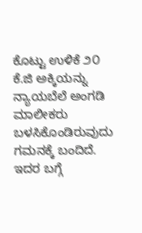ಕೊಟ್ಟು ಉಳಿಕೆ ೨೦ ಕೆ.ಜಿ ಅಕ್ಕಿಯನ್ನು ನ್ಯಾಯಬೆಲೆ ಅಂಗಡಿ ಮಾಲೀಕರು ಬಳಸಿಕೊಂಡಿರುವುದು ಗಮನಕ್ಕೆ ಬಂದಿದೆ. ಇದರ ಬಗ್ಗೆ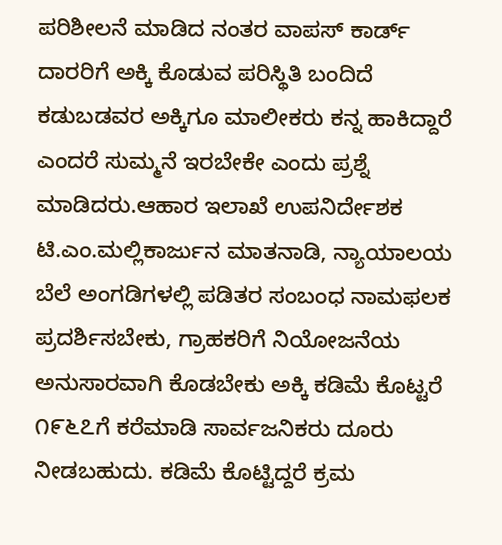ಪರಿಶೀಲನೆ ಮಾಡಿದ ನಂತರ ವಾಪಸ್ ಕಾರ್ಡ್ ದಾರರಿಗೆ ಅಕ್ಕಿ ಕೊಡುವ ಪರಿಸ್ಥಿತಿ ಬಂದಿದೆ ಕಡುಬಡವರ ಅಕ್ಕಿಗೂ ಮಾಲೀಕರು ಕನ್ನ ಹಾಕಿದ್ದಾರೆ ಎಂದರೆ ಸುಮ್ಮನೆ ಇರಬೇಕೇ ಎಂದು ಪ್ರಶ್ನೆ ಮಾಡಿದರು.ಆಹಾರ ಇಲಾಖೆ ಉಪನಿರ್ದೇಶಕ ಟಿ.ಎಂ.ಮಲ್ಲಿಕಾರ್ಜುನ ಮಾತನಾಡಿ, ನ್ಯಾಯಾಲಯ ಬೆಲೆ ಅಂಗಡಿಗಳಲ್ಲಿ ಪಡಿತರ ಸಂಬಂಧ ನಾಮಫಲಕ ಪ್ರದರ್ಶಿಸಬೇಕು, ಗ್ರಾಹಕರಿಗೆ ನಿಯೋಜನೆಯ ಅನುಸಾರವಾಗಿ ಕೊಡಬೇಕು ಅಕ್ಕಿ ಕಡಿಮೆ ಕೊಟ್ಟರೆ ೧೯೬೭ಗೆ ಕರೆಮಾಡಿ ಸಾರ್ವಜನಿಕರು ದೂರು ನೀಡಬಹುದು. ಕಡಿಮೆ ಕೊಟ್ಟಿದ್ದರೆ ಕ್ರಮ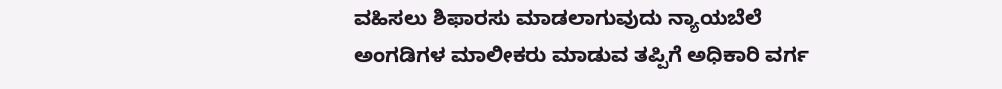ವಹಿಸಲು ಶಿಫಾರಸು ಮಾಡಲಾಗುವುದು ನ್ಯಾಯಬೆಲೆ ಅಂಗಡಿಗಳ ಮಾಲೀಕರು ಮಾಡುವ ತಪ್ಪಿಗೆ ಅಧಿಕಾರಿ ವರ್ಗ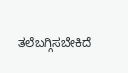ತಲೆಬಗ್ಗಿಸಬೇಕಿದೆ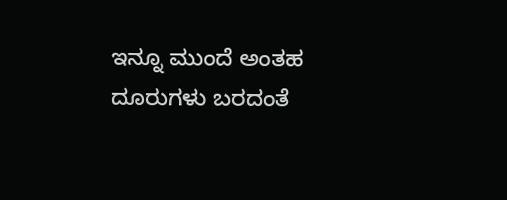ಇನ್ನೂ ಮುಂದೆ ಅಂತಹ ದೂರುಗಳು ಬರದಂತೆ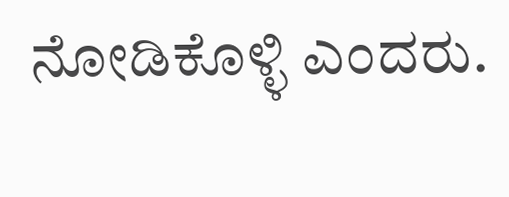ನೋಡಿಕೊಳ್ಳಿ ಎಂದರು.